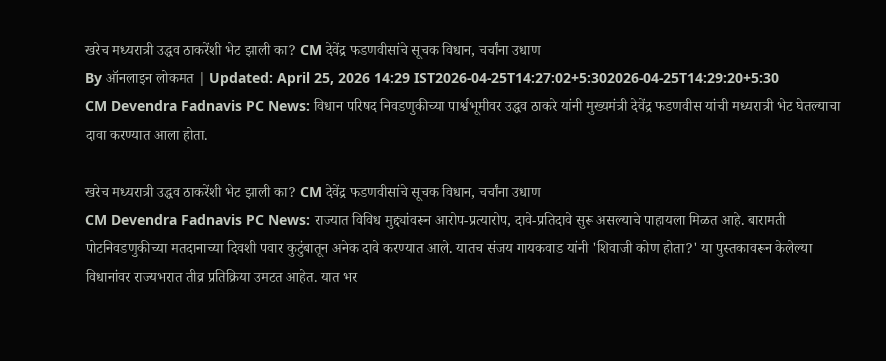खरेच मध्यरात्री उद्धव ठाकरेंशी भेट झाली का? CM देवेंद्र फडणवीसांचे सूचक विधान, चर्चांना उधाण
By ऑनलाइन लोकमत | Updated: April 25, 2026 14:29 IST2026-04-25T14:27:02+5:302026-04-25T14:29:20+5:30
CM Devendra Fadnavis PC News: विधान परिषद निवडणुकीच्या पार्श्वभूमीवर उद्धव ठाकरे यांनी मुख्यमंत्री देवेंद्र फडणवीस यांची मध्यरात्री भेट घेतल्याचा दावा करण्यात आला होता.

खरेच मध्यरात्री उद्धव ठाकरेंशी भेट झाली का? CM देवेंद्र फडणवीसांचे सूचक विधान, चर्चांना उधाण
CM Devendra Fadnavis PC News: राज्यात विविध मुद्द्यांवरून आरोप-प्रत्यारोप, दावे-प्रतिदावे सुरू असल्याचे पाहायला मिळत आहे. बारामती पोटनिवडणुकीच्या मतदानाच्या दिवशी पवार कुटुंबातून अनेक दावे करण्यात आले. यातच संजय गायकवाड यांनी 'शिवाजी कोण होता?' या पुस्तकावरून केलेल्या विधानांवर राज्यभरात तीव्र प्रतिक्रिया उमटत आहेत. यात भर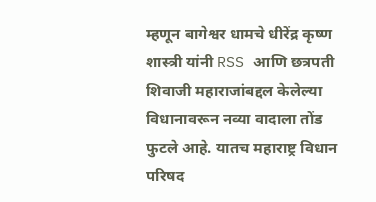म्हणून बागेश्वर धामचे धीरेंद्र कृष्ण शास्त्री यांनी RSS आणि छत्रपती शिवाजी महाराजांबद्दल केलेल्या विधानावरून नव्या वादाला तोंड फुटले आहे. यातच महाराष्ट्र विधान परिषद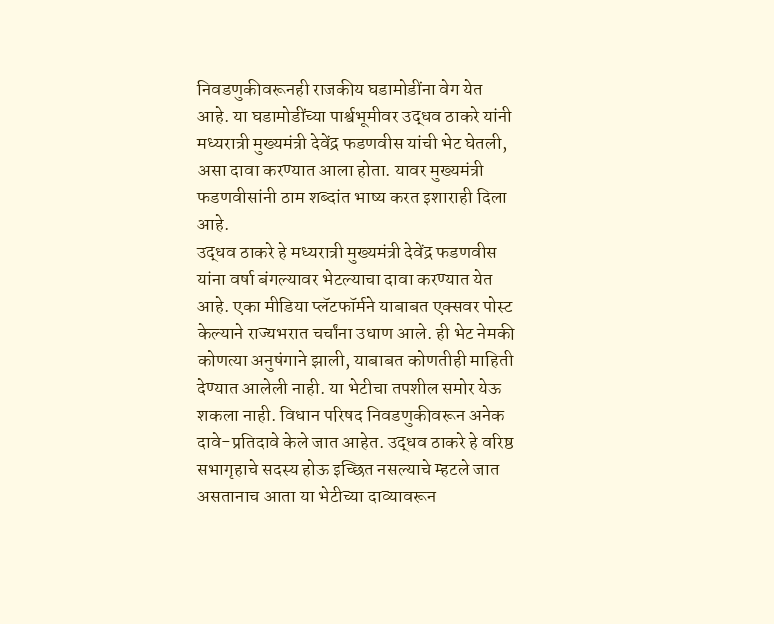निवडणुकीवरूनही राजकीय घडामोडींना वेग येत आहे. या घडामोडींच्या पार्श्वभूमीवर उद्धव ठाकरे यांनी मध्यरात्री मुख्यमंत्री देवेंद्र फडणवीस यांची भेट घेतली, असा दावा करण्यात आला होता. यावर मुख्यमंत्री फडणवीसांनी ठाम शब्दांत भाष्य करत इशाराही दिला आहे.
उद्धव ठाकरे हे मध्यरात्री मुख्यमंत्री देवेंद्र फडणवीस यांना वर्षा बंगल्यावर भेटल्याचा दावा करण्यात येत आहे. एका मीडिया प्लॅटफॉर्मने याबाबत एक्सवर पोस्ट केल्याने राज्यभरात चर्चांना उधाण आले. ही भेट नेमकी कोणत्या अनुषंगाने झाली, याबाबत कोणतीही माहिती देण्यात आलेली नाही. या भेटीचा तपशील समोर येऊ शकला नाही. विधान परिषद निवडणुकीवरून अनेक दावे-प्रतिदावे केले जात आहेत. उद्धव ठाकरे हे वरिष्ठ सभागृहाचे सदस्य होऊ इच्छित नसल्याचे म्हटले जात असतानाच आता या भेटीच्या दाव्यावरून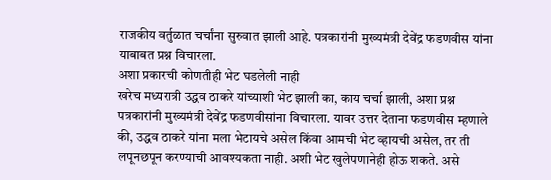राजकीय वर्तुळात चर्चांना सुरुवात झाली आहे. पत्रकारांनी मुख्यमंत्री देवेंद्र फडणवीस यांना याबाबत प्रश्न विचारला.
अशा प्रकारची कोणतीही भेट घडलेली नाही
खरेच मध्यरात्री उद्धव ठाकरे यांच्याशी भेट झाली का, काय चर्चा झाली, अशा प्रश्न पत्रकारांनी मुख्यमंत्री देवेंद्र फडणवीसांना विचारला. यावर उत्तर देताना फडणवीस म्हणाले की, उद्धव ठाकरे यांना मला भेटायचे असेल किंवा आमची भेट व्हायची असेल, तर ती लपूनछपून करण्याची आवश्यकता नाही. अशी भेट खुलेपणानेही होऊ शकते. असे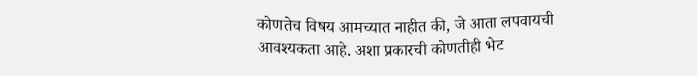कोणतेच विषय आमच्यात नाहीत की, जे आता लपवायची आवश्यकता आहे. अशा प्रकारची कोणतीही भेट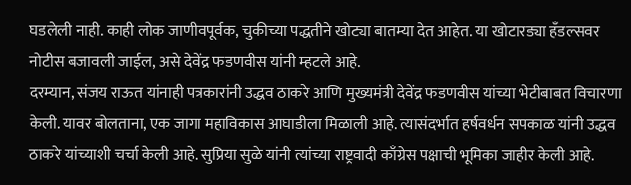घडलेली नाही. काही लोक जाणीवपूर्वक, चुकीच्या पद्धतीने खोट्या बातम्या देत आहेत. या खोटारड्या हँडल्सवर नोटीस बजावली जाईल, असे देवेंद्र फडणवीस यांनी म्हटले आहे.
दरम्यान, संजय राऊत यांनाही पत्रकारांनी उद्धव ठाकरे आणि मुख्यमंत्री देवेंद्र फडणवीस यांच्या भेटीबाबत विचारणा केली. यावर बोलताना, एक जागा महाविकास आघाडीला मिळाली आहे. त्यासंदर्भात हर्षवर्धन सपकाळ यांनी उद्धव ठाकरे यांच्याशी चर्चा केली आहे. सुप्रिया सुळे यांनी त्यांच्या राष्ट्रवादी काँग्रेस पक्षाची भूमिका जाहीर केली आहे.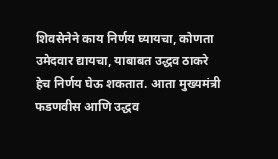शिवसेनेने काय निर्णय घ्यायचा, कोणता उमेदवार द्यायचा, याबाबत उद्धव ठाकरे हेच निर्णय घेऊ शकतात. आता मुख्यमंत्री फडणवीस आणि उद्धव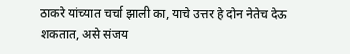ठाकरे यांच्यात चर्चा झाली का, याचे उत्तर हे दोन नेतेच देऊ शकतात, असे संजय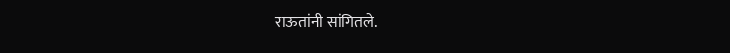राऊतांनी सांगितले.